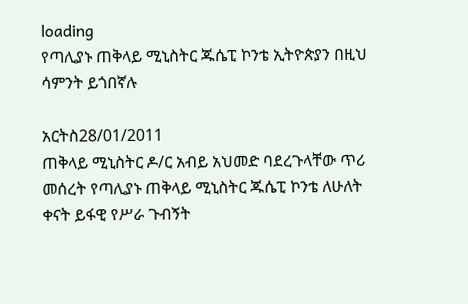loading
የጣሊያኑ ጠቅላይ ሚኒስትር ጁሴፒ ኮንቴ ኢትዮጵያን በዚህ ሳምንት ይጎበኛሉ

አርትስ28/01/2011
ጠቅላይ ሚኒስትር ዶ/ር አብይ አህመድ ባደረጉላቸው ጥሪ መሰረት የጣሊያኑ ጠቅላይ ሚኒስትር ጁሴፒ ኮንቴ ለሁለት ቀናት ይፋዊ የሥራ ጉብኝት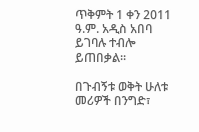ጥቅምት 1 ቀን 2011 ዓ.ም. አዲስ አበባ ይገባሉ ተብሎ ይጠበቃል፡፡

በጉብኝቱ ወቅት ሁለቱ መሪዎች በንግድ፣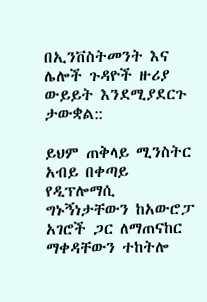በኢንቨስትመንት እና ሌሎች ጉዳዮች ዙሪያ ውይይት እንደሚያደርጉ ታውቋል::

ይህም ጠቅላይ ሚንስትር አብይ በቀጣይ የዲፕሎማሲ ግኑኝነታቸውን ከአውሮፓ አገሮች ጋር ለማጠናከር ማቀዳቸውን ተከትሎ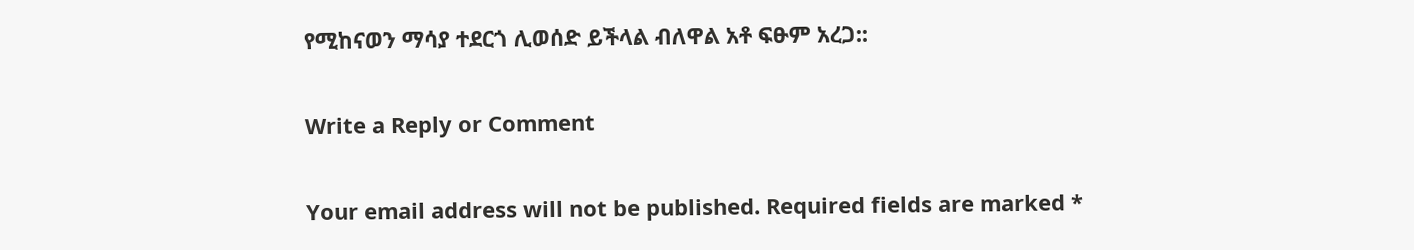የሚከናወን ማሳያ ተደርጎ ሊወሰድ ይችላል ብለዋል አቶ ፍፁም አረጋ::

Write a Reply or Comment

Your email address will not be published. Required fields are marked *